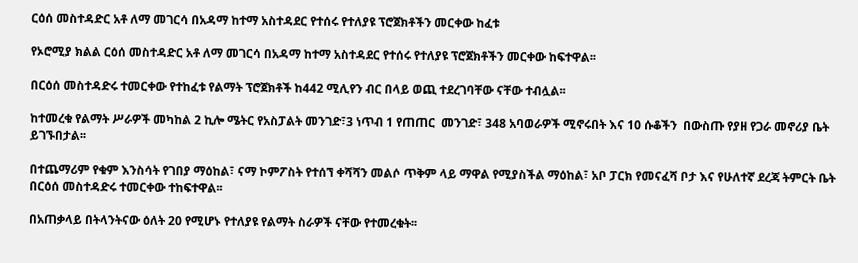ርዕሰ መስተዳድር አቶ ለማ መገርሳ በአዳማ ከተማ አስተዳደር የተሰሩ የተለያዩ ፕሮጀክቶችን መርቀው ከፈቱ

የኦሮሚያ ክልል ርዕሰ መስተዳድር አቶ ለማ መገርሳ በአዳማ ከተማ አስተዳደር የተሰሩ የተለያዩ ፕሮጀክቶችን መርቀው ከፍተዋል፡፡

በርዕሰ መስተዳድሩ ተመርቀው የተከፈቱ የልማት ፕሮጀክቶች ከ442 ሚሊየን ብር በላይ ወጪ ተደረገባቸው ናቸው ተብሏል፡፡

ከተመረቁ የልማት ሥራዎች መካከል 2 ኪሎ ሜትር የአስፓልት መንገድ፣3 ነጥብ 1 የጠጠር  መንገድ፣ 348 አባወራዎች ሚኖሩበት እና 10 ሱቆችን  በውስጡ የያዘ የጋራ መኖሪያ ቤት ይገኙበታል፡፡

በተጨማሪም የቁም እንስሳት የገበያ ማዕከል፣ ናማ ኮምፖስት የተሰኘ ቀሻሻን መልሶ ጥቅም ላይ ማዋል የሚያስችል ማዕከል፣ አቦ ፓርክ የመናፈሻ ቦታ እና የሁለተኛ ደረጃ ትምርት ቤት በርዕሰ መስተዳድሩ ተመርቀው ተከፍተዋል፡፡

በአጠቃላይ በትላንትናው ዕለት 20 የሚሆኑ የተለያዩ የልማት ስራዎች ናቸው የተመረቁት፡፡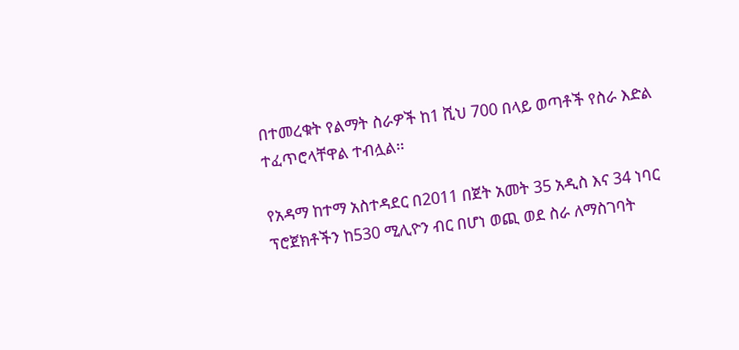በተመረቁት የልማት ስራዎች ከ1 ሺህ 700 በላይ ወጣቶች የስራ እድል ተፈጥሮላቸዋል ተብሏል፡፡

የአዳማ ከተማ አስተዳደር በ2011 በጀት አመት 35 አዲስ እና 34 ነባር ፕሮጀክቶችን ከ530 ሚሊዮን ብር በሆነ ወጪ ወደ ስራ ለማስገባት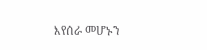እየሰራ መሆኑን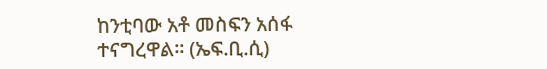ከንቲባው አቶ መስፍን አሰፋ ተናግረዋል፡፡ (ኤፍ.ቢ.ሲ)